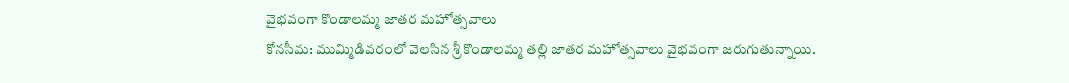వైభవంగా కొండాలమ్మ జాతర మహోత్సవాలు
కోనసీమ: ముమ్మిడివరంలో వెలసిన శ్రీ కొండాలమ్మ తల్లి జాతర మహోత్సవాలు వైభవంగా జరుగుతున్నాయి.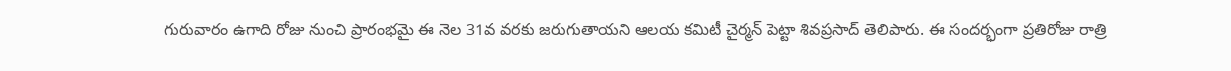గురువారం ఉగాది రోజు నుంచి ప్రారంభమై ఈ నెల 31వ వరకు జరుగుతాయని ఆలయ కమిటీ చైర్మన్ పెట్టా శివప్రసాద్ తెలిపారు. ఈ సందర్భంగా ప్రతిరోజు రాత్రి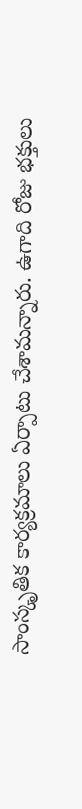సాంస్కృతిక కార్యక్రమాలు ఏర్పాటు చేశామన్నారు. ఉగాది రోజు భక్తులు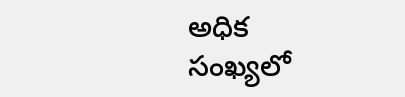అధిక సంఖ్యలో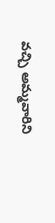వచ్చి అమ్మవారిని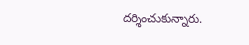దర్శించుకున్నారు.